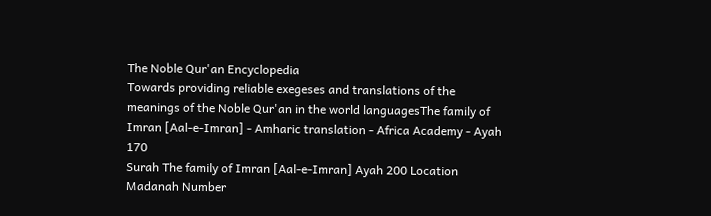The Noble Qur'an Encyclopedia
Towards providing reliable exegeses and translations of the meanings of the Noble Qur'an in the world languagesThe family of Imran [Aal-e-Imran] - Amharic translation - Africa Academy - Ayah 170
Surah The family of Imran [Aal-e-Imran] Ayah 200 Location Madanah Number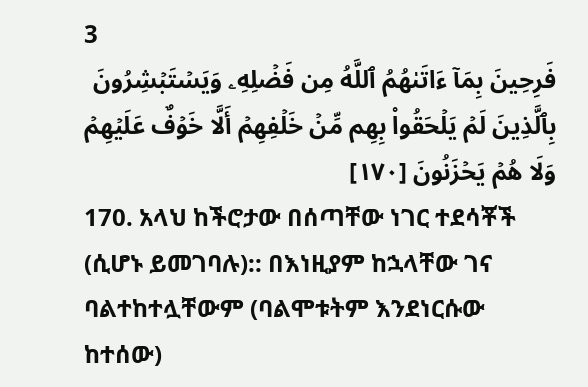3
فَرِحِينَ بِمَآ ءَاتَىٰهُمُ ٱللَّهُ مِن فَضۡلِهِۦ وَيَسۡتَبۡشِرُونَ بِٱلَّذِينَ لَمۡ يَلۡحَقُواْ بِهِم مِّنۡ خَلۡفِهِمۡ أَلَّا خَوۡفٌ عَلَيۡهِمۡ وَلَا هُمۡ يَحۡزَنُونَ [١٧٠]
170. አላህ ከችሮታው በሰጣቸው ነገር ተደሳቾች (ሲሆኑ ይመገባሉ):: በእነዚያም ከኋላቸው ገና ባልተከተሏቸውም (ባልሞቱትም እንደነርሱው ከተሰው)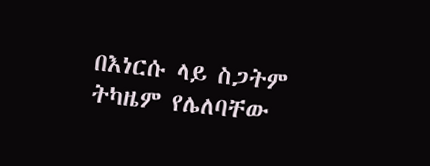በእነርሱ ላይ ስጋትም ትካዜም የሌለባቸው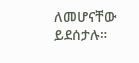ለመሆናቸው ይደሰታሉ።